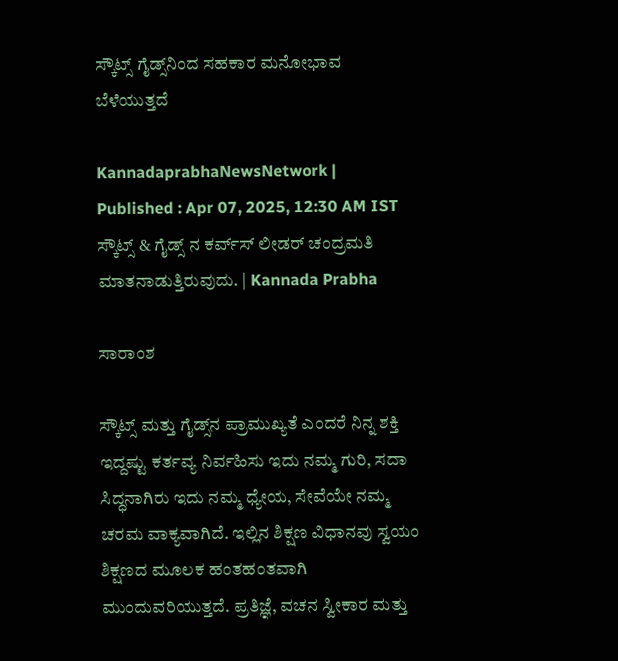ಸ್ಕೌಟ್ಸ್ ಗೈಡ್ಸ್‌ನಿಂದ ಸಹಕಾರ ಮನೋಭಾವ ಬೆಳೆಯುತ್ತದೆ

KannadaprabhaNewsNetwork |
Published : Apr 07, 2025, 12:30 AM IST
ಸ್ಕೌಟ್ಸ್ & ಗೈಡ್ಸ್ ನ ಕರ್ವ್‌ಸ್‌ ಲೀಡರ್ ಚಂದ್ರಮತಿ ಮಾತನಾಡುತ್ತಿರುವುದು. | Kannada Prabha

ಸಾರಾಂಶ

ಸ್ಕೌಟ್ಸ್ ಮತ್ತು ಗೈಡ್ಸ್‌ನ ಪ್ರಾಮುಖ್ಯತೆ ಎಂದರೆ ನಿನ್ನ ಶಕ್ತಿ ಇದ್ದಷ್ಟು ಕರ್ತವ್ಯ ನಿರ್ವಹಿಸು ಇದು ನಮ್ಮ ಗುರಿ, ಸದಾ ಸಿದ್ಧನಾಗಿರು ಇದು ನಮ್ಮ ಧ್ಯೇಯ, ಸೇವೆಯೇ ನಮ್ಮ ಚರಮ ವಾಕ್ಯವಾಗಿದೆ. ಇಲ್ಲಿನ ಶಿಕ್ಷಣ ವಿಧಾನವು ಸ್ವಯಂ ಶಿಕ್ಷಣದ ಮೂಲಕ ಹಂತಹಂತವಾಗಿ ಮುಂದುವರಿಯುತ್ತದೆ. ಪ್ರತಿಜ್ಞೆ, ವಚನ ಸ್ವೀಕಾರ ಮತ್ತು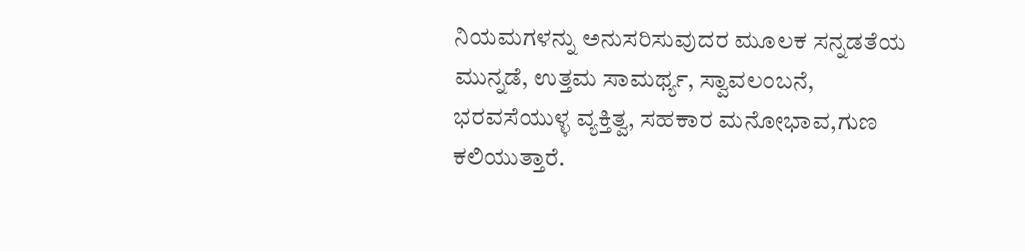ನಿಯಮಗಳನ್ನು ಅನುಸರಿಸುವುದರ ಮೂಲಕ ಸನ್ನಡತೆಯ ಮುನ್ನಡೆ, ಉತ್ತಮ ಸಾಮರ್ಥ್ಯ, ಸ್ವಾವಲಂಬನೆ, ಭರವಸೆಯುಳ್ಳ ವ್ಯಕ್ತಿತ್ವ, ಸಹಕಾರ ಮನೋಭಾವ,ಗುಣ ಕಲಿಯುತ್ತಾರೆ.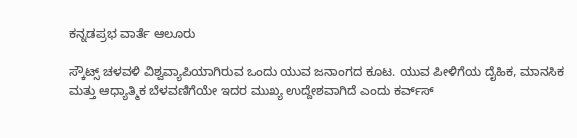ಕನ್ನಡಪ್ರಭ ವಾರ್ತೆ ಆಲೂರು

ಸ್ಕೌಟ್ಸ್ ಚಳವಳಿ ವಿಶ್ವವ್ಯಾಪಿಯಾಗಿರುವ ಒಂದು ಯುವ ಜನಾಂಗದ ಕೂಟ. ಯುವ ಪೀಳಿಗೆಯ ದೈಹಿಕ, ಮಾನಸಿಕ ಮತ್ತು ಆಧ್ಯಾತ್ಮಿಕ ಬೆಳವಣಿಗೆಯೇ ಇದರ ಮುಖ್ಯ ಉದ್ದೇಶವಾಗಿದೆ ಎಂದು ಕರ್ವ್‌ಸ್‌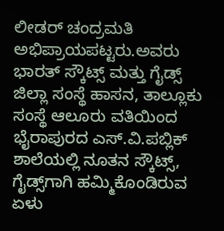ಲೀಡರ್ ಚಂದ್ರಮತಿ ಅಭಿಪ್ರಾಯಪಟ್ಟರು.ಅವರು ಭಾರತ್ ಸ್ಕೌಟ್ಸ್ ಮತ್ತು ಗೈಡ್ಸ್ ಜಿಲ್ಲಾ ಸಂಸ್ಥೆ ಹಾಸನ, ತಾಲ್ಲೂಕು ಸಂಸ್ಥೆ ಆಲೂರು ವತಿಯಿಂದ ಭೈರಾಪುರದ ಎಸ್.ವಿ.ಪಬ್ಲಿಕ್ ಶಾಲೆಯಲ್ಲಿ ನೂತನ ಸ್ಕೌಟ್ಸ್, ಗೈಡ್ಸ್‌ಗಾಗಿ ಹಮ್ಮಿಕೊಂಡಿರುವ ಏಳು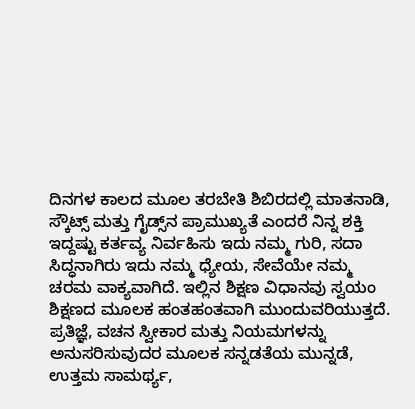ದಿನಗಳ ಕಾಲದ ಮೂಲ ತರಬೇತಿ ಶಿಬಿರದಲ್ಲಿ ಮಾತನಾಡಿ, ಸ್ಕೌಟ್ಸ್ ಮತ್ತು ಗೈಡ್ಸ್‌ನ ಪ್ರಾಮುಖ್ಯತೆ ಎಂದರೆ ನಿನ್ನ ಶಕ್ತಿ ಇದ್ದಷ್ಟು ಕರ್ತವ್ಯ ನಿರ್ವಹಿಸು ಇದು ನಮ್ಮ ಗುರಿ, ಸದಾ ಸಿದ್ಧನಾಗಿರು ಇದು ನಮ್ಮ ಧ್ಯೇಯ, ಸೇವೆಯೇ ನಮ್ಮ ಚರಮ ವಾಕ್ಯವಾಗಿದೆ. ಇಲ್ಲಿನ ಶಿಕ್ಷಣ ವಿಧಾನವು ಸ್ವಯಂ ಶಿಕ್ಷಣದ ಮೂಲಕ ಹಂತಹಂತವಾಗಿ ಮುಂದುವರಿಯುತ್ತದೆ. ಪ್ರತಿಜ್ಞೆ, ವಚನ ಸ್ವೀಕಾರ ಮತ್ತು ನಿಯಮಗಳನ್ನು ಅನುಸರಿಸುವುದರ ಮೂಲಕ ಸನ್ನಡತೆಯ ಮುನ್ನಡೆ, ಉತ್ತಮ ಸಾಮರ್ಥ್ಯ,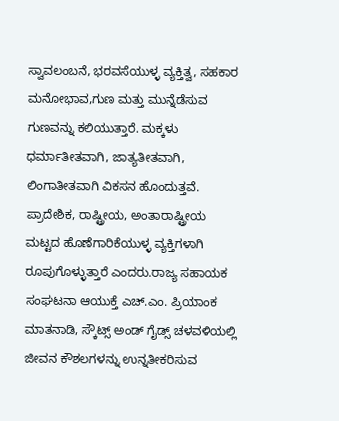ಸ್ವಾವಲಂಬನೆ, ಭರವಸೆಯುಳ್ಳ ವ್ಯಕ್ತಿತ್ವ, ಸಹಕಾರ ಮನೋಭಾವ,ಗುಣ ಮತ್ತು ಮುನ್ನೆಡೆಸುವ ಗುಣವನ್ನು ಕಲಿಯುತ್ತಾರೆ. ಮಕ್ಕಳು ಧರ್ಮಾತೀತವಾಗಿ, ಜಾತ್ಯತೀತವಾಗಿ, ಲಿಂಗಾತೀತವಾಗಿ ವಿಕಸನ ಹೊಂದುತ್ತವೆ. ಪ್ರಾದೇಶಿಕ, ರಾಷ್ಟ್ರೀಯ, ಅಂತಾರಾಷ್ಟ್ರೀಯ ಮಟ್ಟದ ಹೊಣೆಗಾರಿಕೆಯುಳ್ಳ ವ್ಯಕ್ತಿಗಳಾಗಿ ರೂಪುಗೊಳ್ಳುತ್ತಾರೆ ಎಂದರು.ರಾಜ್ಯ ಸಹಾಯಕ ಸಂಘಟನಾ ಆಯುಕ್ತೆ ಎಚ್.ಎಂ. ಪ್ರಿಯಾಂಕ ಮಾತನಾಡಿ, ಸ್ಕೌಟ್ಸ್ ಅಂಡ್‌ ಗೈಡ್ಸ್ ಚಳವಳಿಯಲ್ಲಿ ಜೀವನ ಕೌಶಲಗಳನ್ನು ಉನ್ನತೀಕರಿಸುವ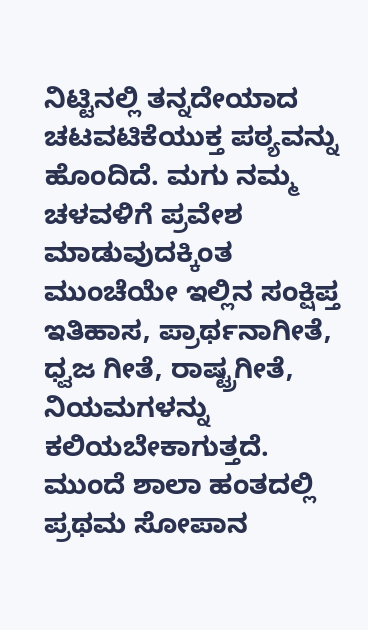ನಿಟ್ಟಿನಲ್ಲಿ ತನ್ನದೇಯಾದ ಚಟವಟಿಕೆಯುಕ್ತ ಪಠ್ಯವನ್ನು ಹೊಂದಿದೆ. ಮಗು ನಮ್ಮ ಚಳವಳಿಗೆ ಪ್ರವೇಶ ಮಾಡುವುದಕ್ಕಿಂತ ಮುಂಚೆಯೇ ಇಲ್ಲಿನ ಸಂಕ್ಷಿಪ್ತ ಇತಿಹಾಸ, ಪ್ರಾರ್ಥನಾಗೀತೆ, ಧ್ವಜ ಗೀತೆ, ರಾಷ್ಟ್ರಗೀತೆ, ನಿಯಮಗಳನ್ನು ಕಲಿಯಬೇಕಾಗುತ್ತದೆ. ಮುಂದೆ ಶಾಲಾ ಹಂತದಲ್ಲಿ ಪ್ರಥಮ ಸೋಪಾನ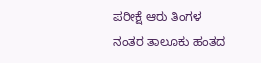ಪರೀಕ್ಷೆ ಆರು ತಿಂಗಳ ನಂತರ ತಾಲೂಕು ಹಂತದ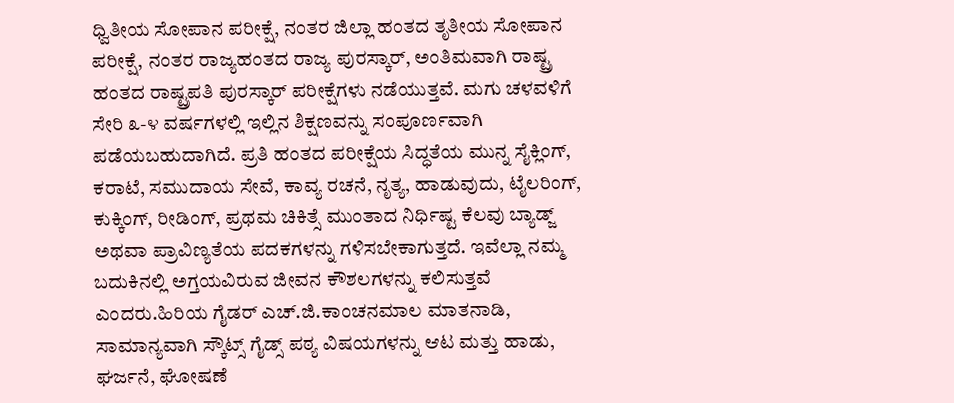ಧ್ವಿತೀಯ ಸೋಪಾನ ಪರೀಕ್ಷೆ, ನಂತರ ಜಿಲ್ಲಾ ಹಂತದ ತೃತೀಯ ಸೋಪಾನ ಪರೀಕ್ಷೆ, ನಂತರ ರಾಜ್ಯಹಂತದ ರಾಜ್ಯ ಪುರಸ್ಕಾರ್, ಅಂತಿಮವಾಗಿ ರಾಷ್ಟ್ರ ಹಂತದ ರಾಷ್ಟ್ರಪತಿ ಪುರಸ್ಕಾರ್ ಪರೀಕ್ಷೆಗಳು ನಡೆಯುತ್ತವೆ. ಮಗು ಚಳವಳಿಗೆ ಸೇರಿ ೩-೪ ವರ್ಷಗಳಲ್ಲಿ ಇಲ್ಲಿನ ಶಿಕ್ಷಣವನ್ನು ಸಂಪೂರ್ಣವಾಗಿ ಪಡೆಯಬಹುದಾಗಿದೆ. ಪ್ರತಿ ಹಂತದ ಪರೀಕ್ಷೆಯ ಸಿದ್ಧತೆಯ ಮುನ್ನ ಸೈಕ್ಲಿಂಗ್, ಕರಾಟೆ, ಸಮುದಾಯ ಸೇವೆ, ಕಾವ್ಯ ರಚನೆ, ನೃತ್ಯ, ಹಾಡುವುದು, ಟೈಲರಿಂಗ್, ಕುಕ್ಕಿಂಗ್, ರೀಡಿಂಗ್, ಪ್ರಥಮ ಚಿಕಿತ್ಸೆ ಮುಂತಾದ ನಿರ್ಧಿಷ್ಟ ಕೆಲವು ಬ್ಯಾಡ್ಜ್ ಅಥವಾ ಪ್ರಾವಿಣ್ಯತೆಯ ಪದಕಗಳನ್ನು ಗಳಿಸಬೇಕಾಗುತ್ತದೆ. ಇವೆಲ್ಲಾ ನಮ್ಮ ಬದುಕಿನಲ್ಲಿ ಅಗ್ತಯವಿರುವ ಜೀವನ ಕೌಶಲಗಳನ್ನು ಕಲಿಸುತ್ತವೆ ಎಂದರು.ಹಿರಿಯ ಗೈಡರ್ ಎಚ್.ಜಿ.ಕಾಂಚನಮಾಲ ಮಾತನಾಡಿ, ಸಾಮಾನ್ಯವಾಗಿ ಸ್ಕೌಟ್ಸ್ ಗೈಡ್ಸ್ ಪಠ್ಯ ವಿಷಯಗಳನ್ನು ಆಟ ಮತ್ತು ಹಾಡು, ಘರ್ಜನೆ, ಘೋಷಣೆ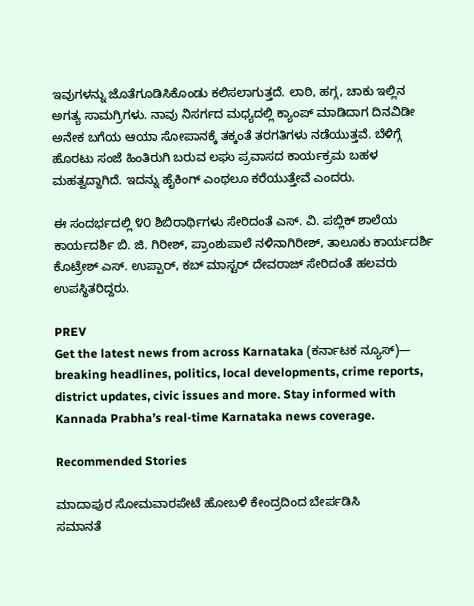ಇವುಗಳನ್ನು ಜೊತೆಗೂಡಿಸಿಕೊಂಡು ಕಲಿಸಲಾಗುತ್ತದೆ. ಲಾಠಿ, ಹಗ್ಗ, ಚಾಕು ಇಲ್ಲಿನ ಅಗತ್ಯ ಸಾಮಗ್ರಿಗಳು. ನಾವು ನಿಸರ್ಗದ ಮಧ್ಯದಲ್ಲಿ ಕ್ಯಾಂಪ್ ಮಾಡಿದಾಗ ದಿನವಿಡೀ ಅನೇಕ ಬಗೆಯ ಆಯಾ ಸೋಪಾನಕ್ಕೆ ತಕ್ಕಂತೆ ತರಗತಿಗಳು ನಡೆಯುತ್ತವೆ. ಬೆಳಿಗ್ಗೆ ಹೊರಟು ಸಂಜೆ ಹಿಂತಿರುಗಿ ಬರುವ ಲಘು ಪ್ರವಾಸದ ಕಾರ್ಯಕ್ರಮ ಬಹಳ ಮಹತ್ವದ್ದಾಗಿದೆ. ಇದನ್ನು ಹೈಕಿಂಗ್ ಎಂಥಲೂ ಕರೆಯುತ್ತೇವೆ ಎಂದರು.

ಈ ಸಂದರ್ಭದಲ್ಲಿ ೪೦ ಶಿಬಿರಾರ್ಥಿಗಳು ಸೇರಿದಂತೆ ಎಸ್. ವಿ. ಪಬ್ಲಿಕ್ ಶಾಲೆಯ ಕಾರ್ಯದರ್ಶಿ ಬಿ. ಜಿ. ಗಿರೀಶ್, ಪ್ರಾಂಶುಪಾಲೆ ನಳಿನಾಗಿರೀಶ್, ತಾಲೂಕು ಕಾರ್ಯದರ್ಶಿ ಕೊಟ್ರೇಶ್ ಎಸ್. ಉಪ್ಪಾರ್, ಕಬ್ ಮಾಸ್ಟರ್ ದೇವರಾಜ್ ಸೇರಿದಂತೆ ಹಲವರು ಉಪಸ್ಥಿತರಿದ್ದರು.

PREV
Get the latest news from across Karnataka (ಕರ್ನಾಟಕ ನ್ಯೂಸ್)— breaking headlines, politics, local developments, crime reports, district updates, civic issues and more. Stay informed with Kannada Prabha’s real‑time Karnataka news coverage.

Recommended Stories

ಮಾದಾಪುರ ಸೋಮವಾರಪೇಟೆ ಹೋಬಳಿ ಕೇಂದ್ರದಿಂದ ಬೇರ್ಪಡಿಸಿ
ಸಮಾನತೆ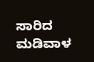ಸಾರಿದ ಮಡಿವಾಳ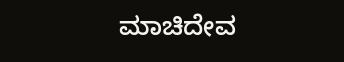ಮಾಚಿದೇವ